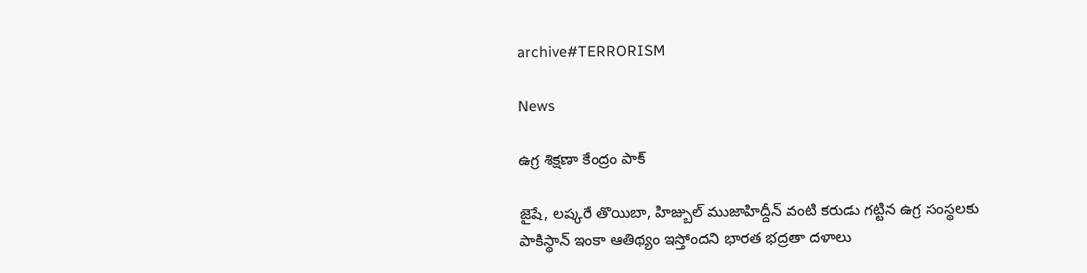archive#TERRORISM

News

ఉగ్ర శిక్షణా కేంద్రం పాక్

జైషే, లష్కరే తొయిబా, హిజ్బుల్‌ ముజాహిద్దీన్‌ వంటి కరుడు గట్టిన ఉగ్ర సంస్థలకు పాకిస్థాన్‌ ఇంకా ఆతిథ్యం ఇస్తోందని భారత భద్రతా దళాలు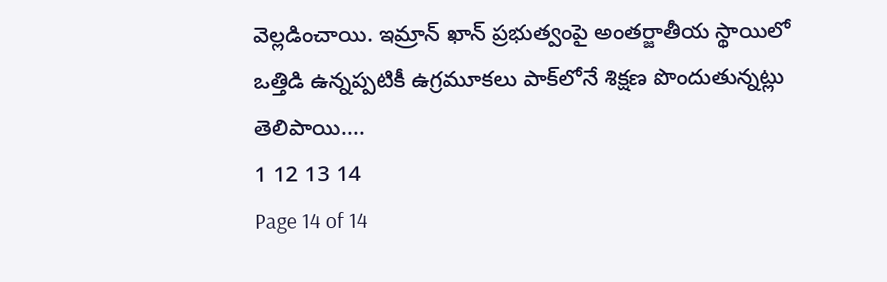వెల్లడించాయి. ఇమ్రాన్‌ ఖాన్‌ ప్రభుత్వంపై అంతర్జాతీయ స్థాయిలో ఒత్తిడి ఉన్నప్పటికీ ఉగ్రమూకలు పాక్‌లోనే శిక్షణ పొందుతున్నట్లు తెలిపాయి....
1 12 13 14
Page 14 of 14